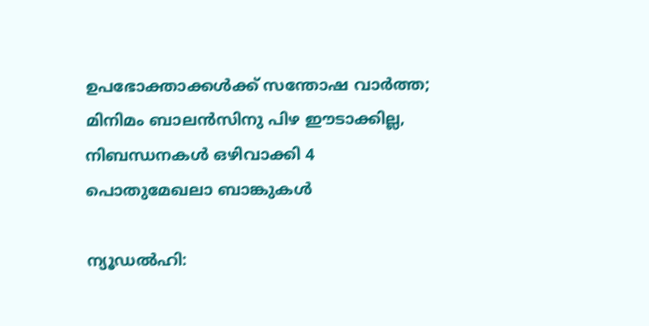ഉപഭോക്താക്കൾക്ക് സന്തോഷ വാർത്ത; മിനിമം ബാലൻസിനു പിഴ ഈടാക്കില്ല, നിബന്ധനകൾ ഒഴിവാക്കി 4 പൊതുമേഖലാ ബാങ്കുകൾ

ന്യൂഡൽഹി: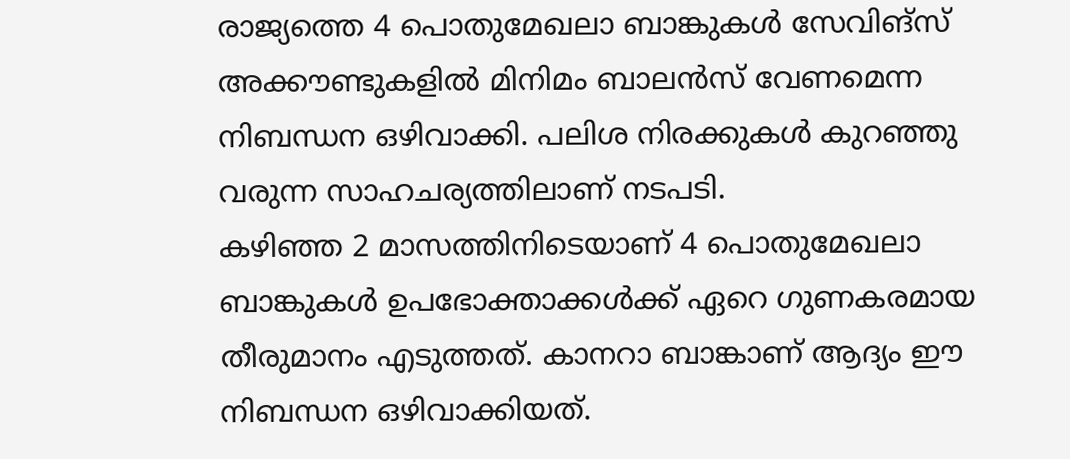രാജ്യത്തെ 4 പൊതുമേഖലാ ബാങ്കുകൾ സേവിങ്സ് അക്കൗണ്ടുകളിൽ മിനിമം ബാലൻസ് വേണമെന്ന നിബന്ധന ഒഴിവാക്കി. പലിശ നിരക്കുകൾ കുറഞ്ഞു വരുന്ന സാഹചര്യത്തിലാണ് നടപടി.
കഴിഞ്ഞ 2 മാസത്തിനിടെയാണ് 4 പൊതുമേഖലാ ബാങ്കുകൾ ഉപഭോക്താക്കൾക്ക് ഏറെ ഗുണകരമായ തീരുമാനം എടുത്തത്. കാനറാ ബാങ്കാണ് ആദ്യം ഈ നിബന്ധന ഒഴിവാക്കിയത്.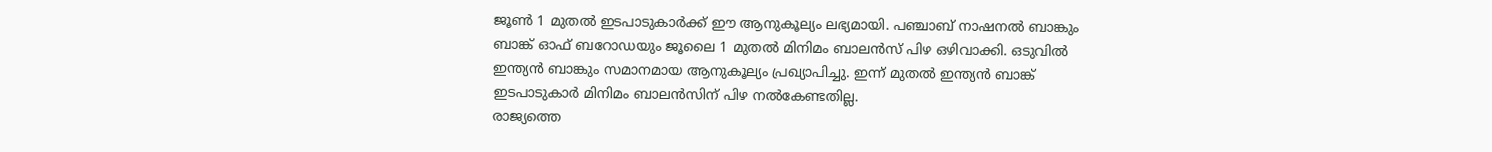ജൂൺ 1 മുതൽ ഇടപാടുകാർക്ക് ഈ ആനുകൂല്യം ലഭ്യമായി. പഞ്ചാബ് നാഷനൽ ബാങ്കും ബാങ്ക് ഓഫ് ബറോഡയും ജൂലൈ 1 മുതൽ മിനിമം ബാലൻസ് പിഴ ഒഴിവാക്കി. ഒടുവിൽ ഇന്ത്യൻ ബാങ്കും സമാനമായ ആനുകൂല്യം പ്രഖ്യാപിച്ചു. ഇന്ന് മുതൽ ഇന്ത്യൻ ബാങ്ക് ഇടപാടുകാർ മിനിമം ബാലൻസിന് പിഴ നൽകേണ്ടതില്ല.
രാജ്യത്തെ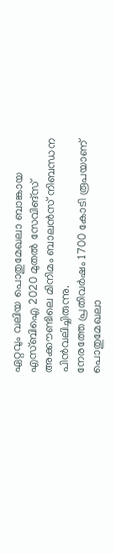ഏറ്റവും വലിയ പൊതുമേഖലാ ബാങ്കായ എസ്ബിഐ 2020 മുതൽ സേവിങ്സ് അക്കൗണ്ടിലെ മിനിമം ബാലൻസ് നിബന്ധന പിൻവലിച്ചിരുന്നു.
നേരത്തേ പ്രതിവർഷം 1700 കോടി രൂപയാണ് പൊതുമേഖലാ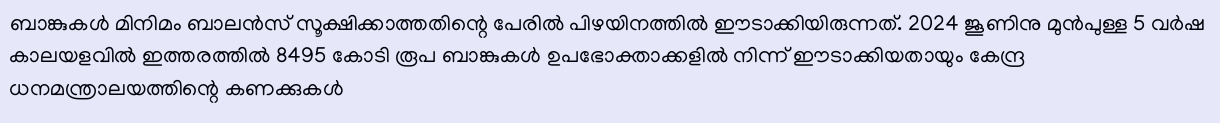ബാങ്കുകൾ മിനിമം ബാലൻസ് സൂക്ഷിക്കാത്തതിന്റെ പേരിൽ പിഴയിനത്തിൽ ഈടാക്കിയിരുന്നത്. 2024 ജൂണിനു മുൻപുള്ള 5 വർഷ കാലയളവിൽ ഇത്തരത്തിൽ 8495 കോടി രൂപ ബാങ്കുകൾ ഉപഭോക്താക്കളിൽ നിന്ന് ഈടാക്കിയതായും കേന്ദ്ര ധനമന്ത്രാലയത്തിന്റെ കണക്കുകൾ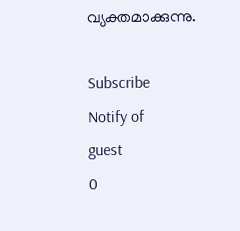വ്യക്തമാക്കുന്നു.

Subscribe
Notify of
guest
0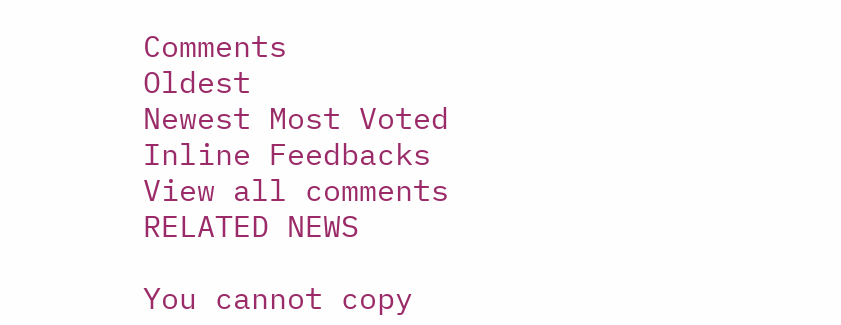Comments
Oldest
Newest Most Voted
Inline Feedbacks
View all comments
RELATED NEWS

You cannot copy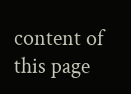content of this page